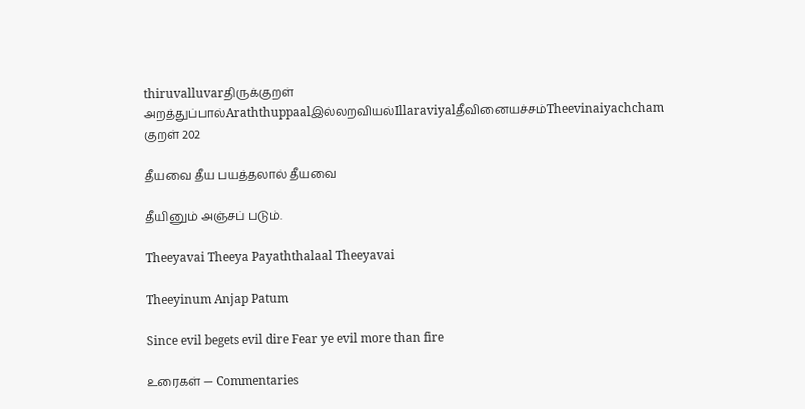thiruvalluvarதிருக்குறள்
அறத்துப்பால்Araththuppaalஇல்லறவியல்Illaraviyalதீவினையச்சம்Theevinaiyachcham
குறள் 202

தீயவை தீய பயத்தலால் தீயவை

தீயினும் அஞ்சப் படும்.

Theeyavai Theeya Payaththalaal Theeyavai

Theeyinum Anjap Patum

Since evil begets evil dire Fear ye evil more than fire

உரைகள் — Commentaries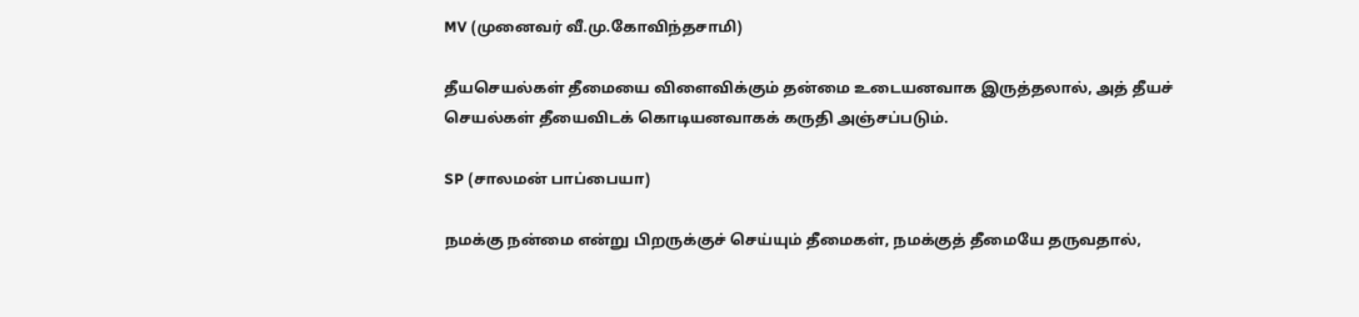MV (முனைவர் வீ.மு.கோவிந்தசாமி)

தீயசெயல்கள் தீமையை விளைவிக்கும் தன்மை உடையனவாக இருத்தலால், அத் தீயச் செயல்கள் தீயைவிடக் கொடியனவாகக் கருதி அஞ்சப்படும்.

SP (சாலமன் பாப்பையா)

நமக்கு நன்மை என்று பிறருக்குச் செய்யும் தீமைகள், நமக்குத் தீமையே தருவதால்,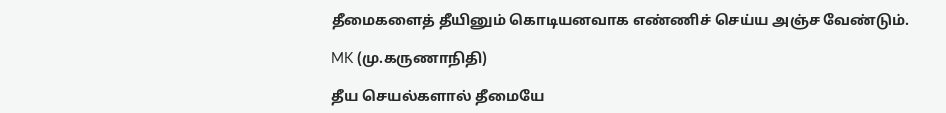தீமைகளைத் தீயினும் கொடியனவாக எண்ணிச் செய்ய அஞ்ச வேண்டும்.

MK (மு.கருணாநிதி)

தீய செயல்களால் தீமையே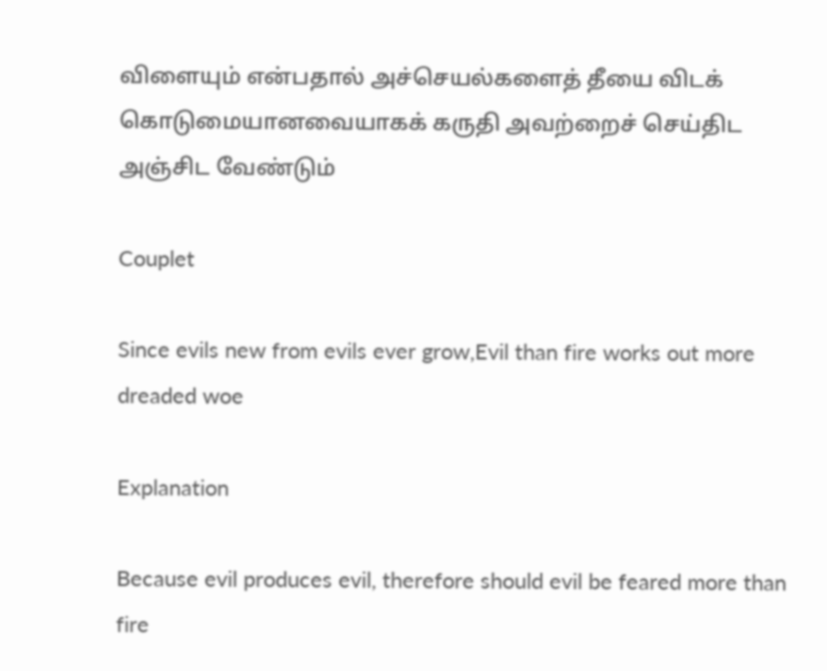விளையும் என்பதால் அச்செயல்களைத் தீயை விடக் கொடுமையானவையாகக் கருதி அவற்றைச் செய்திட அஞ்சிட வேண்டும்

Couplet

Since evils new from evils ever grow,Evil than fire works out more dreaded woe

Explanation

Because evil produces evil, therefore should evil be feared more than fire